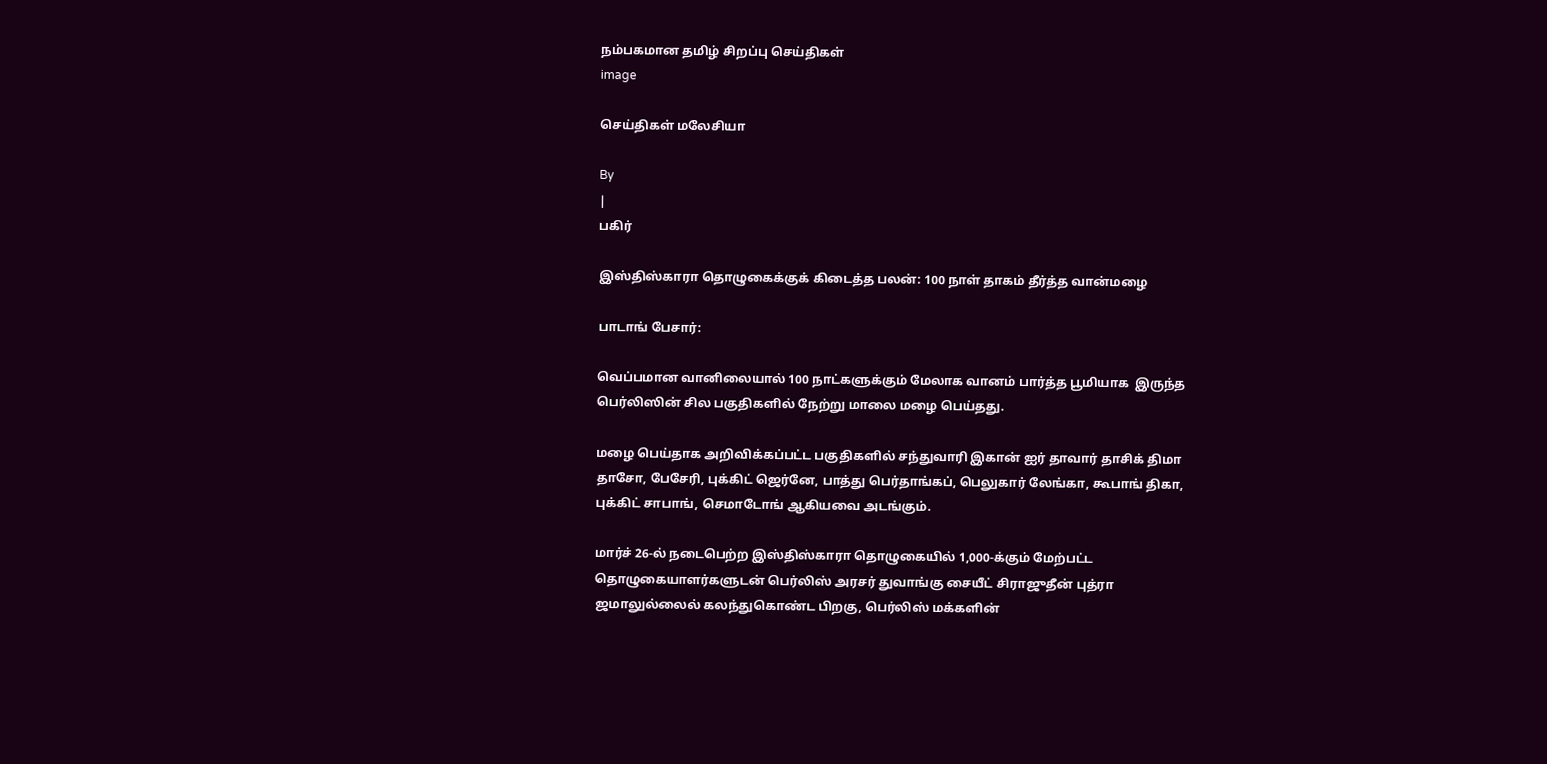நம்பகமான தமிழ் சிறப்பு செய்திகள்
image

செய்திகள் மலேசியா

By
|
பகிர்

இஸ்திஸ்காரா தொழுகைக்குக் கிடைத்த பலன்: 100 நாள் தாகம் தீர்த்த வான்மழை

பாடாங் பேசார்:

வெப்பமான வானிலையால் 100 நாட்களுக்கும் மேலாக வானம் பார்த்த பூமியாக  இருந்த பெர்லிஸின் சில பகுதிகளில் நேற்று மாலை மழை பெய்தது.

மழை பெய்தாக அறிவிக்கப்பட்ட பகுதிகளில் சந்துவாரி இகான் ஐர் தாவார் தாசிக் திமா தாசோ, பேசேரி, புக்கிட் ஜெர்னே, பாத்து பெர்தாங்கப், பெலுகார் லேங்கா, கூபாங் திகா, புக்கிட் சாபாங், செமாடோங் ஆகியவை அடங்கும்.

மார்ச் 26-ல் நடைபெற்ற இஸ்திஸ்காரா தொழுகையில் 1,000-க்கும் மேற்பட்ட தொழுகையாளர்களுடன் பெர்லிஸ் அரசர் துவாங்கு சையீட் சிராஜுதீன் புத்ரா ஜமாலுல்லைல் கலந்துகொண்ட பிறகு, பெர்லிஸ் மக்களின்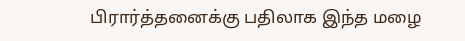பிரார்த்தனைக்கு பதிலாக இந்த மழை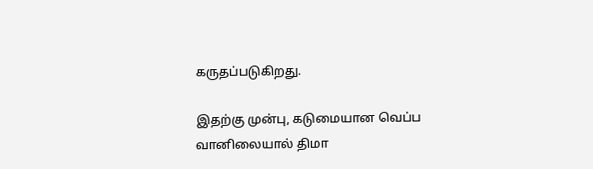கருதப்படுகிறது.

இதற்கு முன்பு, கடுமையான வெப்ப வானிலையால் திமா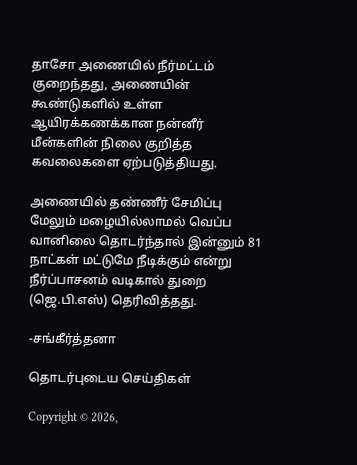தாசோ அணையில் நீர்மட்டம் குறைந்தது, அணையின் கூண்டுகளில் உள்ள ஆயிரக்கணக்கான நன்னீர் மீன்களின் நிலை குறித்த கவலைகளை ஏற்படுத்தியது.

அணையில் தண்ணீர் சேமிப்பு மேலும் மழையில்லாமல் வெப்ப வானிலை தொடர்ந்தால் இன்னும் 81 நாட்கள் மட்டுமே நீடிக்கும் என்று நீர்ப்பாசனம் வடிகால் துறை (ஜெ.பி.எஸ்) தெரிவித்தது.

-சங்கீர்த்தனா

தொடர்புடைய செய்திகள்

Copyright © 2026,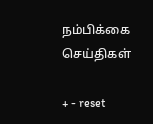நம்பிக்கை செய்திகள்

+ - reset